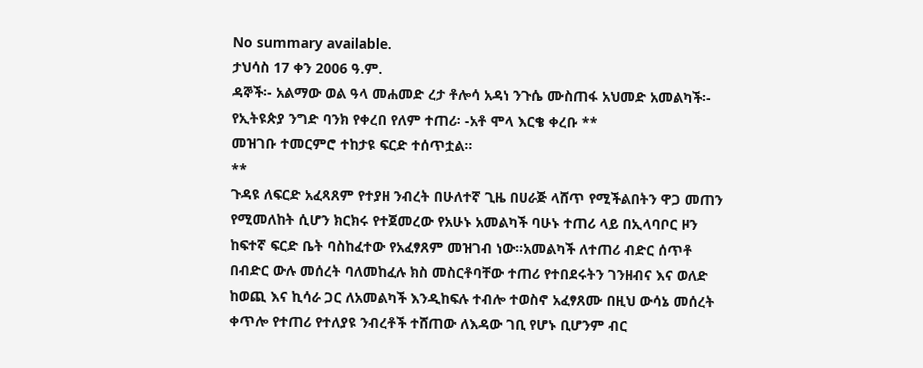No summary available.
ታህሳስ 17 ቀን 2006 ዓ.ም.
ዳኞች፡- አልማው ወል ዓላ መሐመድ ረታ ቶሎሳ አዳነ ንጉሴ ሙስጠፋ አህመድ አመልካች፡- የኢትዩጵያ ንግድ ባንክ የቀረበ የለም ተጠሪ፡ -አቶ ሞላ እርቄ ቀረቡ **
መዝገቡ ተመርምሮ ተከታዩ ፍርድ ተሰጥቷል።
**
ጉዳዩ ለፍርድ አፈጻጸም የተያዘ ንብረት በሁለተኛ ጊዜ በሀራጅ ላሸጥ የሚችልበትን ዋጋ መጠን የሚመለከት ሲሆን ክርክሩ የተጀመረው የአሁኑ አመልካች ባሁኑ ተጠሪ ላይ በኢላባቦር ዞን ከፍተኛ ፍርድ ቤት ባስከፈተው የአፈፃጸም መዝገብ ነው።አመልካች ለተጠሪ ብድር ሰጥቶ በብድር ውሉ መሰረት ባለመከፈሉ ክስ መስርቶባቸው ተጠሪ የተበደሩትን ገንዘብና እና ወለድ ከወጪ እና ኪሳራ ጋር ለአመልካች እንዲከፍሉ ተብሎ ተወስኖ አፈፃጸሙ በዚህ ውሳኔ መሰረት ቀጥሎ የተጠሪ የተለያዩ ንብረቶች ተሸጠው ለእዳው ገቢ የሆኑ ቢሆንም ብር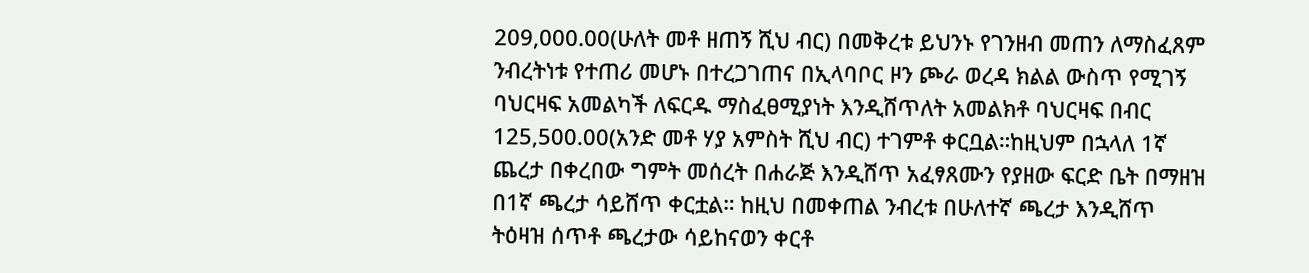209,000.00(ሁለት መቶ ዘጠኝ ሺህ ብር) በመቅረቱ ይህንኑ የገንዘብ መጠን ለማስፈጸም ንብረትነቱ የተጠሪ መሆኑ በተረጋገጠና በኢላባቦር ዞን ጮራ ወረዳ ክልል ውስጥ የሚገኝ ባህርዛፍ አመልካች ለፍርዱ ማስፈፀሚያነት እንዲሸጥለት አመልክቶ ባህርዛፍ በብር 125,500.00(አንድ መቶ ሃያ አምስት ሺህ ብር) ተገምቶ ቀርቧል።ከዚህም በኋላለ 1ኛ ጨረታ በቀረበው ግምት መሰረት በሐራጅ እንዲሸጥ አፈፃጸሙን የያዘው ፍርድ ቤት በማዘዝ በ1ኛ ጫረታ ሳይሸጥ ቀርቷል። ከዚህ በመቀጠል ንብረቱ በሁለተኛ ጫረታ እንዲሸጥ ትዕዛዝ ሰጥቶ ጫረታው ሳይከናወን ቀርቶ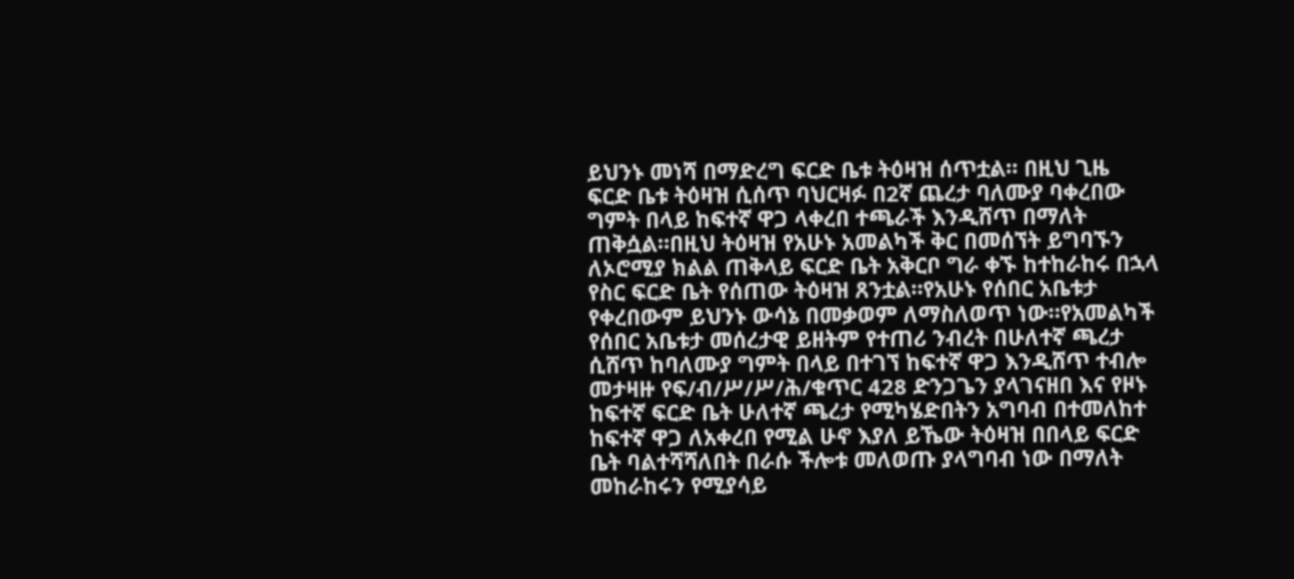ይህንኑ መነሻ በማድረግ ፍርድ ቤቱ ትዕዛዝ ሰጥቷል። በዚህ ጊዜ ፍርድ ቤቱ ትዕዛዝ ሲሰጥ ባህርዛፉ በ2ኛ ጨረታ ባለሙያ ባቀረበው ግምት በላይ ከፍተኛ ዋጋ ላቀረበ ተጫራች እንዲሸጥ በማለት ጠቅሷል።በዚህ ትዕዛዝ የአሁኑ አመልካች ቅር በመሰኘት ይግባኙን ለኦሮሚያ ክልል ጠቅላይ ፍርድ ቤት አቅርቦ ግራ ቀኙ ከተከራከሩ በኋላ የስር ፍርድ ቤት የሰጠው ትዕዛዝ ጸንቷል።የአሁኑ የሰበር አቤቱታ የቀረበውም ይህንኑ ውሳኔ በመቃወም ለማስለወጥ ነው።የአመልካች የሰበር አቤቱታ መሰረታዊ ይዘትም የተጠሪ ንብረት በሁለተኛ ጫረታ ሲሸጥ ከባለሙያ ግምት በላይ በተገኘ ከፍተኛ ዋጋ እንዲሸጥ ተብሎ መታዛዙ የፍ/ብ/ሥ/ሥ/ሕ/ቁጥር 428 ድንጋጌን ያላገናዘበ እና የዞኑ ከፍተኛ ፍርድ ቤት ሁለተኛ ጫረታ የሚካሄድበትን አግባብ በተመለከተ ከፍተኛ ዋጋ ለአቀረበ የሚል ሁኖ እያለ ይኼው ትዕዛዝ በበላይ ፍርድ ቤት ባልተሻሻለበት በራሱ ችሎቱ መለወጡ ያላግባብ ነው በማለት መከራከሩን የሚያሳይ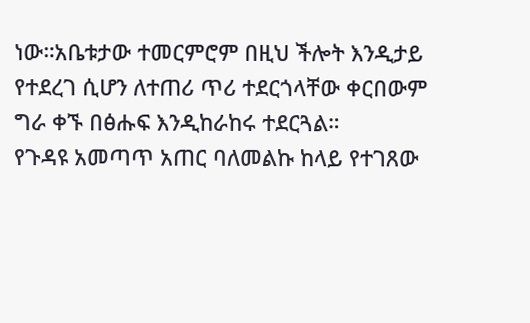ነው።አቤቱታው ተመርምሮም በዚህ ችሎት እንዲታይ የተደረገ ሲሆን ለተጠሪ ጥሪ ተደርጎላቸው ቀርበውም ግራ ቀኙ በፅሑፍ እንዲከራከሩ ተደርጓል።
የጉዳዩ አመጣጥ አጠር ባለመልኩ ከላይ የተገጸው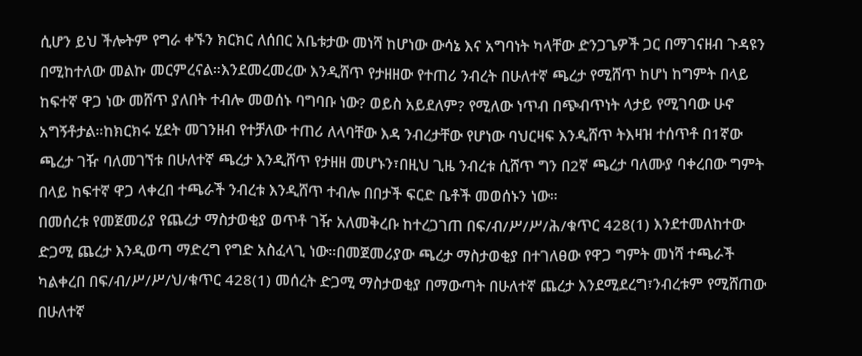ሲሆን ይህ ችሎትም የግራ ቀኙን ክርክር ለሰበር አቤቱታው መነሻ ከሆነው ውሳኔ እና አግባነት ካላቸው ድንጋጌዎች ጋር በማገናዘብ ጉዳዩን በሚከተለው መልኩ መርምረናል።እንደመረመረው እንዲሸጥ የታዘዘው የተጠሪ ንብረት በሁለተኛ ጫረታ የሚሸጥ ከሆነ ከግምት በላይ ከፍተኛ ዋጋ ነው መሸጥ ያለበት ተብሎ መወሰኑ ባግባቡ ነው? ወይስ አይደለም? የሚለው ነጥብ በጭብጥነት ላታይ የሚገባው ሁኖ አግኝቶታል።ከክርክሩ ሂደት መገንዘብ የተቻለው ተጠሪ ለላባቸው እዳ ንብረታቸው የሆነው ባህርዛፍ እንዲሸጥ ትእዛዝ ተሰጥቶ በ1ኛው ጫረታ ገዥ ባለመገኘቱ በሁለተኛ ጫረታ እንዲሸጥ የታዘዘ መሆኑን፣በዚህ ጊዜ ንብረቱ ሲሸጥ ግን በ2ኛ ጫረታ ባለሙያ ባቀረበው ግምት በላይ ከፍተኛ ዋጋ ላቀረበ ተጫራች ንብረቱ እንዲሸጥ ተብሎ በበታች ፍርድ ቤቶች መወሰኑን ነው።
በመሰረቱ የመጀመሪያ የጨረታ ማስታወቂያ ወጥቶ ገዥ አለመቅረቡ ከተረጋገጠ በፍ/ብ/ሥ/ሥ/ሕ/ቁጥር 428(1) እንደተመለከተው ድጋሚ ጨረታ እንዲወጣ ማድረግ የግድ አስፈላጊ ነው።በመጀመሪያው ጫረታ ማስታወቂያ በተገለፀው የዋጋ ግምት መነሻ ተጫራች ካልቀረበ በፍ/ብ/ሥ/ሥ/ህ/ቁጥር 428(1) መሰረት ድጋሚ ማስታወቂያ በማውጣት በሁለተኛ ጨረታ እንደሚደረግ፣ንብረቱም የሚሸጠው በሁለተኛ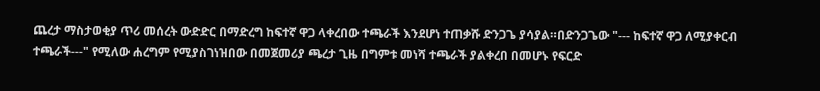ጨረታ ማስታወቂያ ጥሪ መሰረት ውድድር በማድረግ ከፍተኛ ዋጋ ላቀረበው ተጫራች እንደሆነ ተጠቃሹ ድንጋጌ ያሳያል።በድንጋጌው "--- ከፍተኛ ዋጋ ለሚያቀርብ ተጫራች---" የሚለው ሐረግም የሚያስገነዝበው በመጀመሪያ ጫረታ ጊዜ በግምቱ መነሻ ተጫራች ያልቀረበ በመሆኑ የፍርድ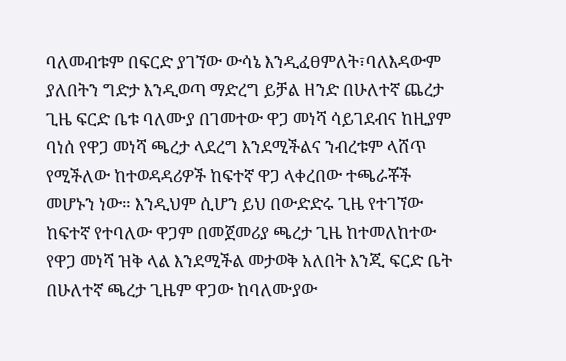ባለመብቱም በፍርድ ያገኘው ውሳኔ እንዲፈፀምለት፣ባለእዳውም ያለበትን ግድታ እንዲወጣ ማድረግ ይቻል ዘንድ በሁለተኛ ጨረታ ጊዜ ፍርድ ቤቱ ባለሙያ በገመተው ዋጋ መነሻ ሳይገደብና ከዚያም ባነሰ የዋጋ መነሻ ጫረታ ላደረግ እንደሚችልና ንብረቱም ላሸጥ የሚችለው ከተወዳዳሪዎች ከፍተኛ ዋጋ ላቀረበው ተጫራቾች መሆኑን ነው። እንዲህም ሲሆን ይህ በውድድሩ ጊዜ የተገኘው ከፍተኛ የተባለው ዋጋም በመጀመሪያ ጫረታ ጊዜ ከተመለከተው የዋጋ መነሻ ዝቅ ላል እንደሚችል መታወቅ አለበት እንጂ ፍርድ ቤት በሁለተኛ ጫረታ ጊዜም ዋጋው ከባለሙያው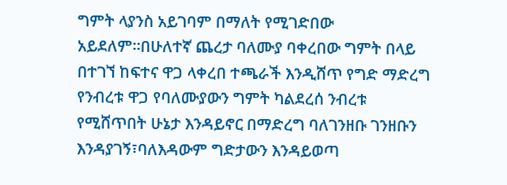ግምት ላያንስ አይገባም በማለት የሚገድበው አይደለም።በሁለተኛ ጨረታ ባለሙያ ባቀረበው ግምት በላይ በተገኘ ከፍተና ዋጋ ላቀረበ ተጫራች እንዲሸጥ የግድ ማድረግ የንብረቱ ዋጋ የባለሙያውን ግምት ካልደረሰ ንብረቱ የሚሸጥበት ሁኔታ እንዳይኖር በማድረግ ባለገንዘቡ ገንዘቡን እንዳያገኝ፣ባለእዳውም ግድታውን እንዳይወጣ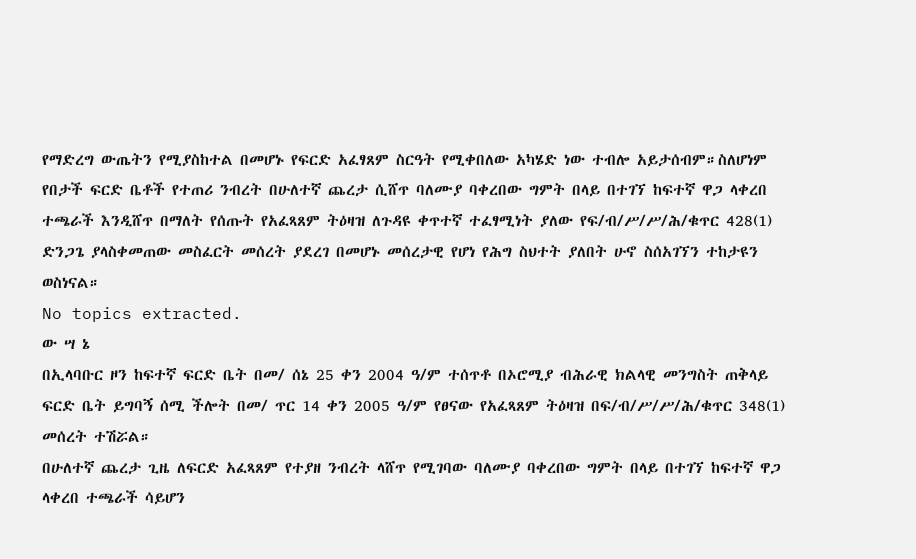የማድረግ ውጤትን የሚያስከተል በመሆኑ የፍርድ አፈፃጸም ስርዓት የሚቀበለው አካሄድ ነው ተብሎ አይታሰብም።ስለሆነም የበታች ፍርድ ቤቶች የተጠሪ ንብረት በሁለተኛ ጨረታ ሲሸጥ ባለሙያ ባቀረበው ግምት በላይ በተገኘ ከፍተኛ ዋጋ ላቀረበ ተጫራች እንዲሸጥ በማለት የሰጡት የአፈጻጸም ትዕዛዝ ለጉዳዩ ቀጥተኛ ተፈፃሚነት ያለው የፍ/ብ/ሥ/ሥ/ሕ/ቁጥር 428(1) ድንጋጌ ያላስቀመጠው መስፈርት መሰረት ያደረገ በመሆኑ መሰረታዊ የሆነ የሕግ ስህተት ያለበት ሁኖ ስሰአገኘን ተከታዩን ወስነናል።
No topics extracted.
ው ሣ ኔ
በኢላባቡር ዞን ከፍተኛ ፍርድ ቤት በመ/ ሰኔ 25 ቀን 2004 ዓ/ም ተሰጥቶ በኦሮሚያ ብሕራዊ ክልላዊ መንግስት ጠቅላይ ፍርድ ቤት ይግባኝ ሰሚ ችሎት በመ/ ጥር 14 ቀን 2005 ዓ/ም የፀናው የአፈጻጸም ትዕዛዝ በፍ/ብ/ሥ/ሥ/ሕ/ቁጥር 348(1) መሰረት ተሽሯል።
በሁለተኛ ጨረታ ጊዜ ለፍርድ አፈጻጸም የተያዘ ንብረት ላሸጥ የሚገባው ባለሙያ ባቀረበው ግምት በላይ በተገኘ ከፍተኛ ዋጋ ላቀረበ ተጫራች ሳይሆን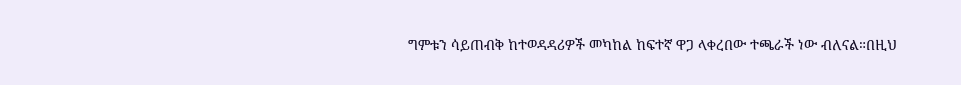ግምቱን ሳይጠብቅ ከተወዳዳሪዎች መካከል ከፍተኛ ዋጋ ላቀረበው ተጫራች ነው ብለናል።በዚህ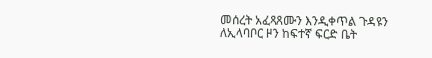መሰረት አፈጻጸሙን እንዲቀጥል ጉዳዩን ለኢላባቦር ዞን ከፍተኛ ፍርድ ቤት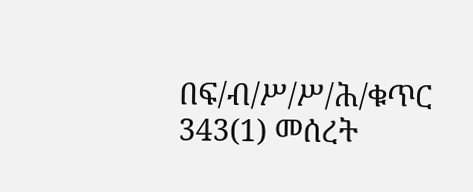በፍ/ብ/ሥ/ሥ/ሕ/ቁጥር 343(1) መሰረት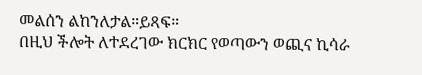መልሰን ልከንለታል።ይጻፍ።
በዚህ ችሎት ለተደረገው ክርክር የወጣውን ወጪና ኪሳራ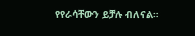የየራሳቸውን ይቻሉ ብለናል።